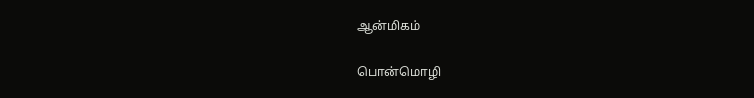ஆன்மிகம்

பொன்மொழி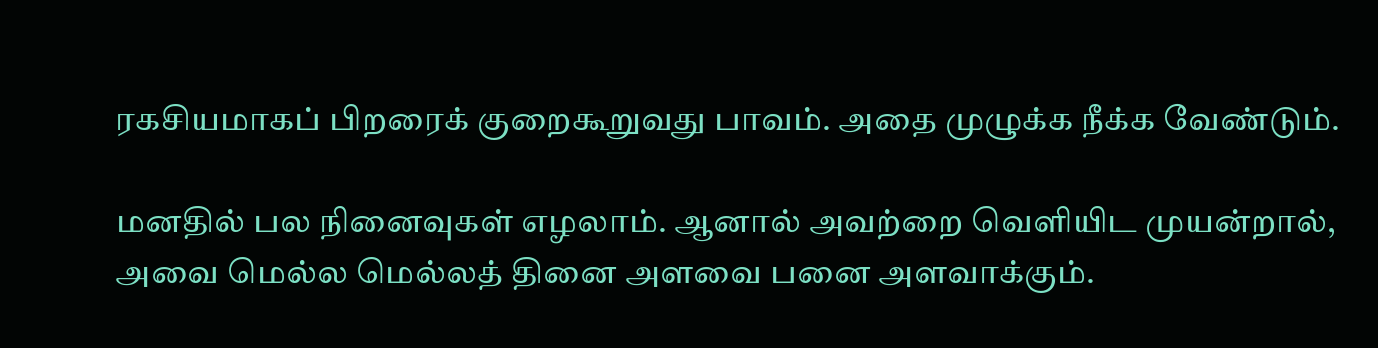ரகசியமாகப் பிறரைக் குறைகூறுவது பாவம். அதை முழுக்க நீக்க வேண்டும்.

மனதில் பல நினைவுகள் எழலாம். ஆனால் அவற்றை வெளியிட முயன்றால், அவை மெல்ல மெல்லத் தினை அளவை பனை அளவாக்கும்.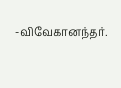-விவேகானந்தர்.